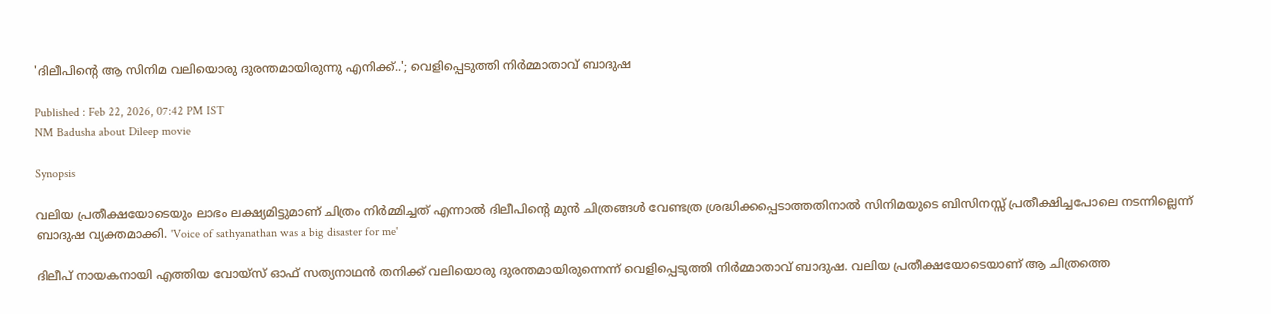'ദിലീപിന്റെ ആ സിനിമ വലിയൊരു ദുരന്തമായിരുന്നു എനിക്ക്..'; വെളിപ്പെടുത്തി നിർമ്മാതാവ് ബാദുഷ

Published : Feb 22, 2026, 07:42 PM IST
NM Badusha about Dileep movie

Synopsis

വലിയ പ്രതീക്ഷയോടെയും ലാഭം ലക്ഷ്യമിട്ടുമാണ് ചിത്രം നിർമ്മിച്ചത് എന്നാൽ ദിലീപിന്റെ മുൻ ചിത്രങ്ങൾ വേണ്ടത്ര ശ്രദ്ധിക്കപ്പെടാത്തതിനാൽ സിനിമയുടെ ബിസിനസ്സ് പ്രതീക്ഷിച്ചപോലെ നടന്നില്ലെന്ന് ബാദുഷ വ്യക്തമാക്കി. 'Voice of sathyanathan was a big disaster for me'

ദിലീപ് നായകനായി എത്തിയ വോയ്‌സ് ഓഫ് സത്യനാഥൻ തനിക്ക് വലിയൊരു ദുരന്തമായിരുന്നെന്ന് വെളിപ്പെടുത്തി നിർമ്മാതാവ് ബാദുഷ. വലിയ പ്രതീക്ഷയോടെയാണ് ആ ചിത്രത്തെ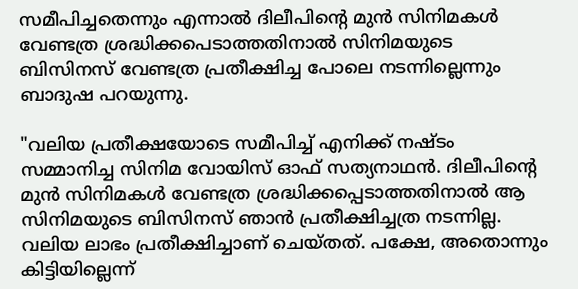സമീപിച്ചതെന്നും എന്നാൽ ദിലീപിന്റെ മുൻ സിനിമകൾ വേണ്ടത്ര ശ്രദ്ധിക്കപെടാത്തതിനാൽ സിനിമയുടെ ബിസിനസ് വേണ്ടത്ര പ്രതീക്ഷിച്ച പോലെ നടന്നില്ലെന്നും ബാദുഷ പറയുന്നു.

"വലിയ പ്രതീക്ഷയോടെ സമീപിച്ച് എനിക്ക് നഷ്ടം സമ്മാനിച്ച സിനിമ വോയിസ് ഓഫ് സത്യനാഥന്‍. ദിലീപിന്റെ മുന്‍ സിനിമകള്‍ വേണ്ടത്ര ശ്രദ്ധിക്കപ്പെടാത്തതിനാല്‍ ആ സിനിമയുടെ ബിസിനസ് ഞാന്‍ പ്രതീക്ഷിച്ചത്ര നടന്നില്ല. വലിയ ലാഭം പ്രതീക്ഷിച്ചാണ് ചെയ്തത്. പക്ഷേ, അതൊന്നും കിട്ടിയില്ലെന്ന്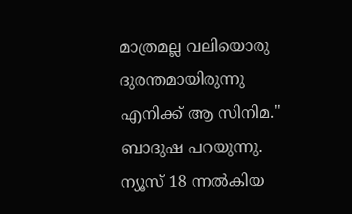മാത്രമല്ല വലിയൊരു ദുരന്തമായിരുന്നു എനിക്ക് ആ സിനിമ." ബാദുഷ പറയുന്നു. ന്യൂസ് 18 ന്നൽകിയ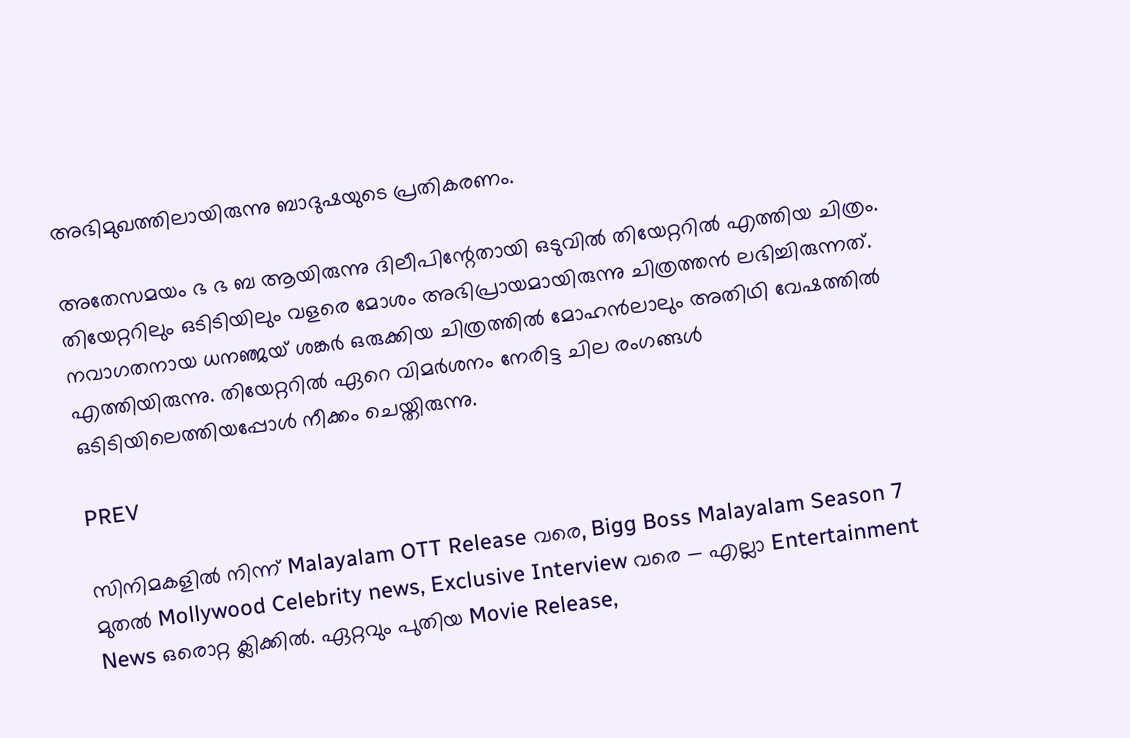അഭിമുഖത്തിലായിരുന്നു ബാദുഷയുടെ പ്രതികരണം.

അതേസമയം ഭ ഭ ബ ആയിരുന്നു ദിലീപിന്റേതായി ഒടുവിൽ തിയേറ്ററിൽ എത്തിയ ചിത്രം. തിയേറ്ററിലും ഒടിടിയിലും വളരെ മോശം അഭിപ്രായമായിരുന്നു ചിത്രത്തൻ ലഭിച്ചിരുന്നത്. നവാഗതനായ ധനഞ്ജയ് ശങ്കർ ഒരുക്കിയ ചിത്രത്തിൽ മോഹൻലാലും അതിഥി വേഷത്തിൽ എത്തിയിരുന്നു. തിയേറ്ററിൽ ഏറെ വിമർശനം നേരിട്ട ചില രംഗങ്ങൾ ഒടിടിയിലെത്തിയപ്പോൾ നീക്കം ചെയ്തിരുന്നു.

PREV

സിനിമകളിൽ നിന്ന് Malayalam OTT Release വരെ, Bigg Boss Malayalam Season 7 മുതൽ Mollywood Celebrity news, Exclusive Interview വരെ — എല്ലാ Entertainment News ഒരൊറ്റ ക്ലിക്കിൽ. ഏറ്റവും പുതിയ Movie Release,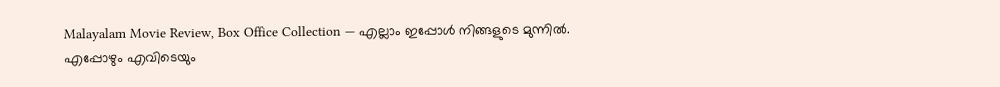Malayalam Movie Review, Box Office Collection — എല്ലാം ഇപ്പോൾ നിങ്ങളുടെ മുന്നിൽ. എപ്പോഴും എവിടെയും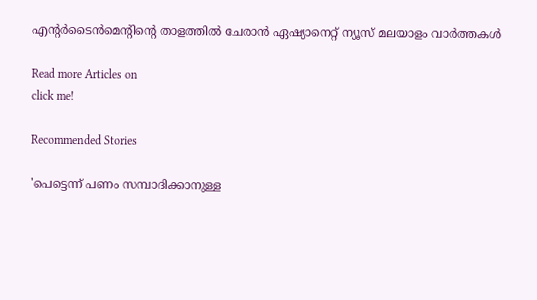എന്റർടൈൻമെന്റിന്റെ താളത്തിൽ ചേരാൻ ഏഷ്യാനെറ്റ് ന്യൂസ് മലയാളം വാർത്തകൾ

Read more Articles on
click me!

Recommended Stories

'പെട്ടെന്ന് പണം സമ്പാദിക്കാനുള്ള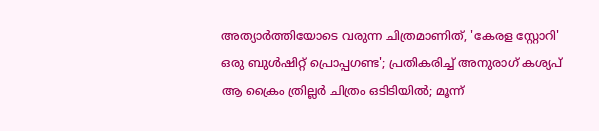അത്യാർത്തിയോടെ വരുന്ന ചിത്രമാണിത്, 'കേരള സ്റ്റോറി' ഒരു ബുൾഷിറ്റ് പ്രൊപ്പഗണ്ട'; പ്രതികരിച്ച് അനുരാഗ് കശ്യപ്
ആ ക്രൈം ത്രില്ലര്‍ ചിത്രം ഒടിടിയില്‍; മൂന്ന്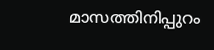മാസത്തിനിപ്പുറം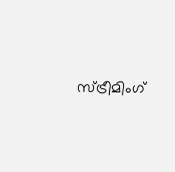സ്ട്രീമിംഗ്